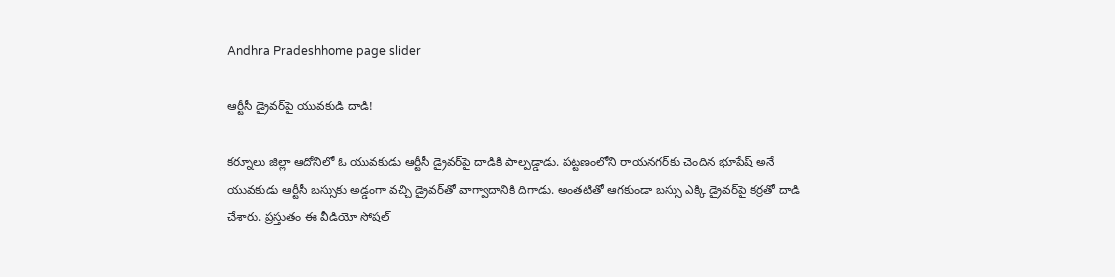Andhra Pradeshhome page slider

ఆర్టీసీ డ్రైవర్‌పై యువకుడి దాడి!

కర్నూలు జిల్లా ఆదోనిలో ఓ యువకుడు ఆర్టీసీ డ్రైవర్‌పై దాడికి పాల్పడ్డాడు. పట్టణంలోని రాయనగర్‌కు చెందిన భూపేష్ అనే యువకుడు ఆర్టీసీ బస్సుకు అడ్డంగా వచ్చి డ్రైవర్‌తో వాగ్వాదానికి దిగాడు. అంతటితో ఆగకుండా బస్సు ఎక్కి డ్రైవర్‌పై కర్రతో దాడి చేశారు. ప్రస్తుతం ఈ వీడియో సోషల్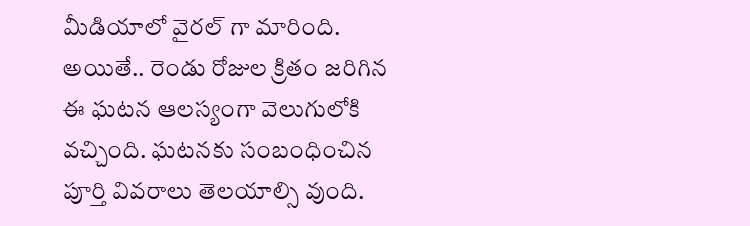మీడియాలో వైరల్‌ గా మారింది. అయితే.. రెండు రోజుల క్రితం జరిగిన ఈ ఘటన ఆలస్యంగా వెలుగులోకి వచ్చింది. ఘటనకు సంబంధించిన పూర్తి వివరాలు తెలయాల్సి వుంది.